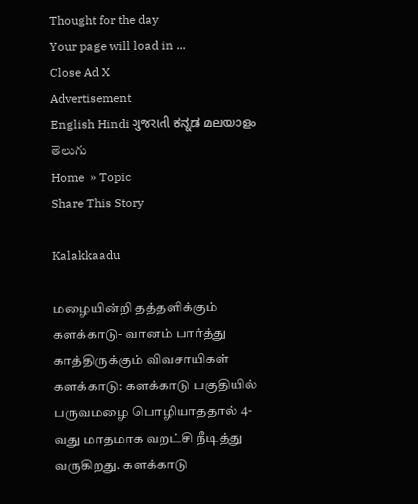Thought for the day
Your page will load in ...
Close Ad X
Advertisement
English Hindi ગુજરાતી ಕನ್ನಡ മലയാളം తెలుగు
Home  » Topic
Share This Story

Kalakkaadu

மழையின்றி தத்தளிக்கும் களக்காடு- வானம் பார்த்து காத்திருக்கும் விவசாயிகள்
களக்காடு: களக்காடு பகுதியில் பருவமழை பொழியாததால் 4-வது மாதமாக வறட்சி நீடித்து வருகிறது. களக்காடு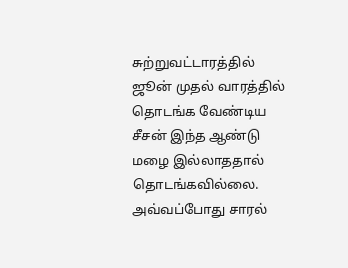சுற்றுவட்டாரத்தில் ஜூன் முதல் வாரத்தில் தொடங்க வேண்டிய சீசன் இந்த ஆண்டு மழை இல்லாததால் தொடங்கவில்லை. அவ்வப்போது சாரல்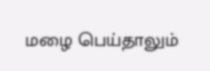மழை பெய்தாலும்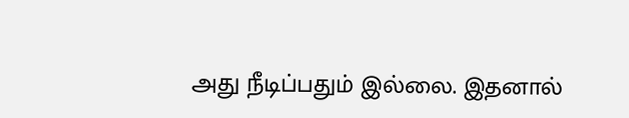அது நீடிப்பதும் இல்லை. இதனால்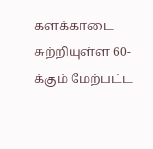களக்காடை சுற்றியுள்ள 60-க்கும் மேற்பட்ட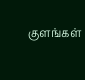குளங்கள்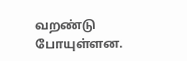வறண்டு போயுள்ளன.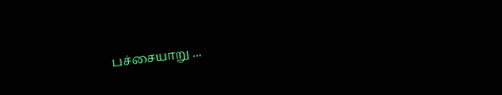பச்சையாறு ...